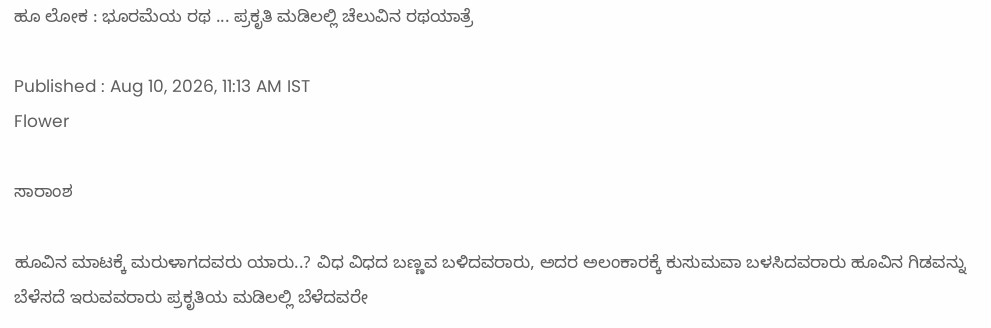ಹೂ ಲೋಕ : ಭೂರಮೆಯ ರಥ ... ಪ್ರಕೃತಿ ಮಡಿಲಲ್ಲಿ ಚೆಲುವಿನ ರಥಯಾತ್ರೆ

Published : Aug 10, 2026, 11:13 AM IST
Flower

ಸಾರಾಂಶ

ಹೂವಿನ ಮಾಟಕ್ಕೆ ಮರುಳಾಗದವರು ಯಾರು..? ವಿಧ ವಿಧದ ಬಣ್ಣವ ಬಳಿದವರಾರು, ಅದರ ಅಲಂಕಾರಕ್ಕೆ ಕುಸುಮವಾ ಬಳಸಿದವರಾರು ಹೂವಿನ ಗಿಡವನ್ನು ಬೆಳೆಸದೆ ಇರುವವರಾರು ಪ್ರಕೃತಿಯ ಮಡಿಲಲ್ಲಿ ಬೆಳೆದವರೇ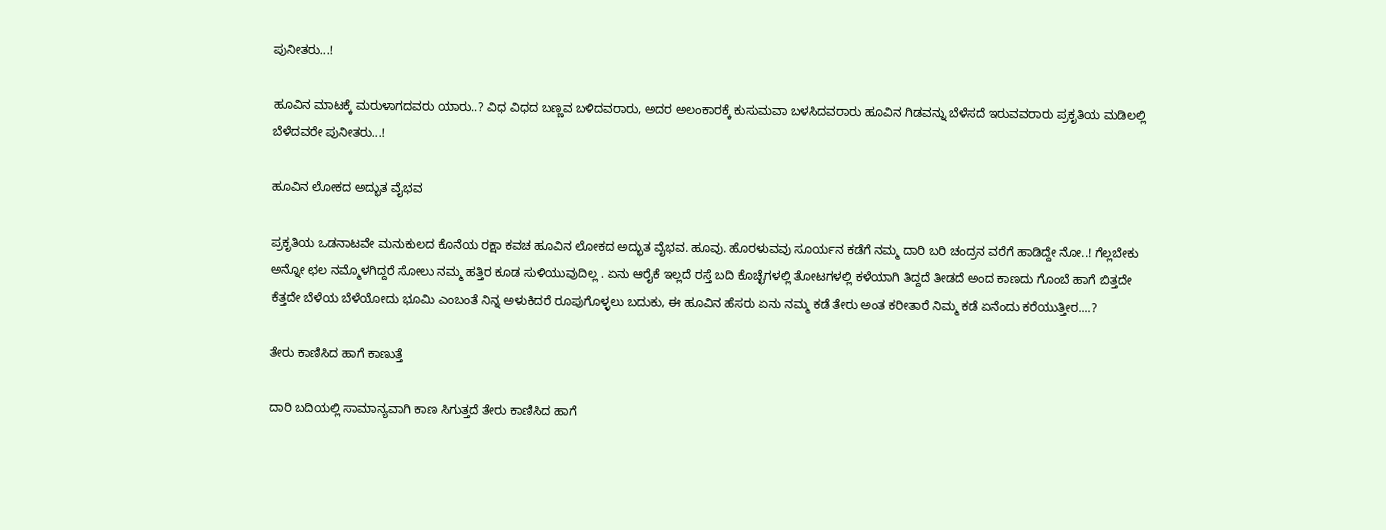ಪುನೀತರು...!

ಹೂವಿನ ಮಾಟಕ್ಕೆ ಮರುಳಾಗದವರು ಯಾರು..? ವಿಧ ವಿಧದ ಬಣ್ಣವ ಬಳಿದವರಾರು, ಅದರ ಅಲಂಕಾರಕ್ಕೆ ಕುಸುಮವಾ ಬಳಸಿದವರಾರು ಹೂವಿನ ಗಿಡವನ್ನು ಬೆಳೆಸದೆ ಇರುವವರಾರು ಪ್ರಕೃತಿಯ ಮಡಿಲಲ್ಲಿ ಬೆಳೆದವರೇ ಪುನೀತರು...!

ಹೂವಿನ ಲೋಕದ ಅದ್ಭುತ ವೈಭವ

ಪ್ರಕೃತಿಯ ಒಡನಾಟವೇ ಮನುಕುಲದ ಕೊನೆಯ ರಕ್ಷಾ ಕವಚ ಹೂವಿನ ಲೋಕದ ಅದ್ಭುತ ವೈಭವ. ಹೂವು. ಹೊರಳುವವು ಸೂರ್ಯನ ಕಡೆಗೆ ನಮ್ಮ ದಾರಿ ಬರಿ ಚಂದ್ರನ ವರೆಗೆ ಹಾಡಿದ್ದೇ ನೋ..! ಗೆಲ್ಲಬೇಕು ಅನ್ನೋ ಛಲ ನಮ್ಮೊಳಗಿದ್ದರೆ ಸೋಲು ನಮ್ಮ ಹತ್ತಿರ ಕೂಡ ಸುಳಿಯುವುದಿಲ್ಲ . ಏನು ಆರೈಕೆ ಇಲ್ಲದೆ ರಸ್ತೆ ಬದಿ ಕೊಚ್ಛೆಗಳಲ್ಲಿ ತೋಟಗಳಲ್ಲಿ ಕಳೆಯಾಗಿ ತಿದ್ದದೆ ತೀಡದೆ ಅಂದ ಕಾಣದು ಗೊಂಬೆ ಹಾಗೆ ಬಿತ್ತದೇ ಕೆತ್ತದೇ ಬೆಳೆಯ ಬೆಳೆಯೋದು ಭೂಮಿ ಎಂಬಂತೆ ನಿನ್ನ ಅಳುಕಿದರೆ ರೂಪುಗೊಳ್ಳಲು ಬದುಕು, ಈ ಹೂವಿನ ಹೆಸರು ಏನು ನಮ್ಮ ಕಡೆ ತೇರು ಅಂತ ಕರೀತಾರೆ ನಿಮ್ಮ ಕಡೆ ಏನೆಂದು ಕರೆಯುತ್ತೀರ....?

ತೇರು ಕಾಣಿಸಿದ ಹಾಗೆ ಕಾಣುತ್ತೆ

ದಾರಿ ಬದಿಯಲ್ಲಿ ಸಾಮಾನ್ಯವಾಗಿ ಕಾಣ ಸಿಗುತ್ತದೆ ತೇರು ಕಾಣಿಸಿದ ಹಾಗೆ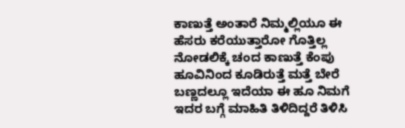ಕಾಣುತ್ತೆ ಅಂತಾರೆ ನಿಮ್ಮಲ್ಲಿಯೂ ಈ ಹೆಸರು ಕರೆಯುತ್ತಾರೋ ಗೊತ್ತಿಲ್ಲ ನೋಡಲಿಕ್ಕೆ ಚಂದ ಕಾಣುತ್ತೆ ಕೆಂಪು ಹೂವಿನಿಂದ ಕೂಡಿರುತ್ತೆ ಮತ್ತೆ ಬೇರೆ ಬಣ್ಣದಲ್ಲೂ ಇದೆಯಾ ಈ ಹೂ ನಿಮಗೆ ಇದರ ಬಗ್ಗೆ ಮಾಹಿತಿ ತಿಳಿದಿದ್ದರೆ ತಿಳಿಸಿ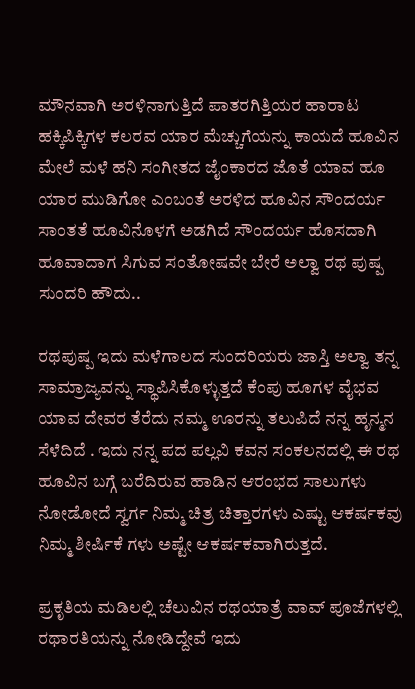ಮೌನವಾಗಿ ಅರಳಿನಾಗುತ್ತಿದೆ ಪಾತರಗಿತ್ತಿಯರ ಹಾರಾಟ ಹಕ್ಕಿಪಿಕ್ಕಿಗಳ ಕಲರವ ಯಾರ ಮೆಚ್ಚುಗೆಯನ್ನು ಕಾಯದೆ ಹೂವಿನ ಮೇಲೆ ಮಳೆ ಹನಿ ಸಂಗೀತದ ಜೈಂಕಾರದ ಜೊತೆ ಯಾವ ಹೂ ಯಾರ ಮುಡಿಗೋ ಎಂಬಂತೆ ಅರಳಿದ ಹೂವಿನ ಸೌಂದರ್ಯ ಸಾಂತತೆ ಹೂವಿನೊಳಗೆ ಅಡಗಿದೆ ಸೌಂದರ್ಯ ಹೊಸದಾಗಿ ಹೂವಾದಾಗ ಸಿಗುವ ಸಂತೋಷವೇ ಬೇರೆ ಅಲ್ವಾ ರಥ ಪುಷ್ಪ ಸುಂದರಿ ಹೌದು..

ರಥಪುಷ್ಪ ಇದು ಮಳೆಗಾಲದ ಸುಂದರಿಯರು ಜಾಸ್ತಿ ಅಲ್ವಾ ತನ್ನ ಸಾಮ್ರಾಜ್ಯವನ್ನು ಸ್ಥಾಪಿಸಿಕೊಳ್ಳುತ್ತದೆ ಕೆಂಪು ಹೂಗಳ ವೈಭವ ಯಾವ ದೇವರ ತೆರೆದು ನಮ್ಮ ಊರನ್ನು ತಲುಪಿದೆ ನನ್ನ ಹೃನ್ಮನ ಸೆಳೆದಿದೆ . ಇದು ನನ್ನ ಪದ ಪಲ್ಲವಿ ಕವನ ಸಂಕಲನದಲ್ಲಿ ಈ ರಥ ಹೂವಿನ ಬಗ್ಗೆ ಬರೆದಿರುವ ಹಾಡಿನ ಆರಂಭದ ಸಾಲುಗಳು ನೋಡೋದೆ ಸ್ವರ್ಗ ನಿಮ್ಮ ಚಿತ್ರ ಚಿತ್ತಾರಗಳು ಎಷ್ಟು ಆಕರ್ಷಕವು ನಿಮ್ಮ ಶೀರ್ಷಿಕೆ ಗಳು ಅಷ್ಟೇ ಆಕರ್ಷಕವಾಗಿರುತ್ತದೆ.

ಪ್ರಕೃತಿಯ ಮಡಿಲಲ್ಲಿ ಚೆಲುವಿನ ರಥಯಾತ್ರೆ ವಾವ್ ಪೂಜೆಗಳಲ್ಲಿ ರಥಾರತಿಯನ್ನು ನೋಡಿದ್ದೇವೆ ಇದು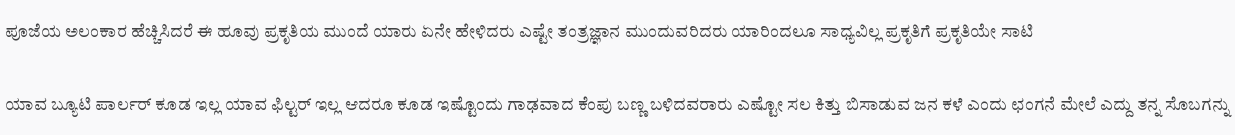ಪೂಜೆಯ ಅಲಂಕಾರ ಹೆಚ್ಚಿಸಿದರೆ ಈ ಹೂವು ಪ್ರಕೃತಿಯ ಮುಂದೆ ಯಾರು ಏನೇ ಹೇಳಿದರು ಎಷ್ಟೇ ತಂತ್ರಜ್ಞಾನ ಮುಂದುವರಿದರು ಯಾರಿಂದಲೂ ಸಾಧ್ಯವಿಲ್ಲ ಪ್ರಕೃತಿಗೆ ಪ್ರಕೃತಿಯೇ ಸಾಟಿ

ಯಾವ ಬ್ಯೂಟಿ ಪಾರ್ಲರ್ ಕೂಡ ಇಲ್ಲ ಯಾವ ಫಿಲ್ಟರ್ ಇಲ್ಲ ಆದರೂ ಕೂಡ ಇಷ್ಟೊಂದು ಗಾಢವಾದ ಕೆಂಪು ಬಣ್ಣ ಬಳಿದವರಾರು ಎಷ್ಟೋ ಸಲ ಕಿತ್ತು ಬಿಸಾಡುವ ಜನ ಕಳೆ ಎಂದು ಛಂಗನೆ ಮೇಲೆ ಎದ್ದು ತನ್ನ ಸೊಬಗನ್ನು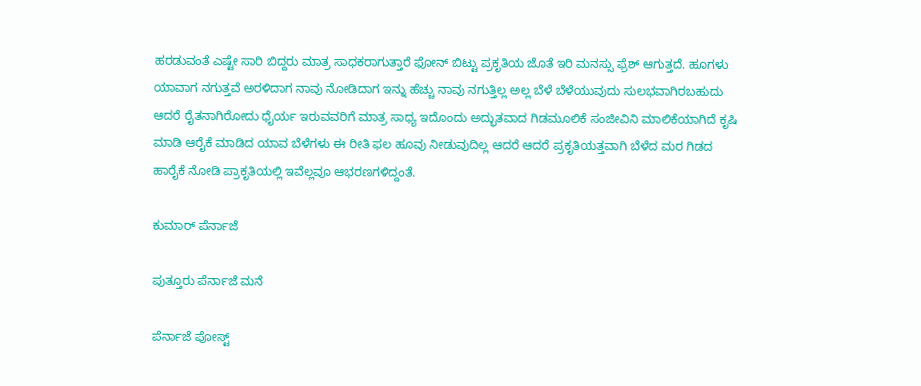ಹರಡುವಂತೆ ಎಷ್ಟೇ ಸಾರಿ ಬಿದ್ದರು ಮಾತ್ರ ಸಾಧಕರಾಗುತ್ತಾರೆ ಫೋನ್ ಬಿಟ್ಟು ಪ್ರಕೃತಿಯ ಜೊತೆ ಇರಿ ಮನಸ್ಸು ಫ್ರೆಶ್ ಆಗುತ್ತದೆ. ಹೂಗಳು ಯಾವಾಗ ನಗುತ್ತವೆ ಅರಳಿದಾಗ ನಾವು ನೋಡಿದಾಗ ಇನ್ನು ಹೆಚ್ಚು ನಾವು ನಗುತ್ತಿಲ್ಲ ಅಲ್ಲ ಬೆಳೆ ಬೆಳೆಯುವುದು ಸುಲಭವಾಗಿರಬಹುದು ಆದರೆ ರೈತನಾಗಿರೋದು ಧೈರ್ಯ ಇರುವವರಿಗೆ ಮಾತ್ರ ಸಾಧ್ಯ ಇದೊಂದು ಅದ್ಭುತವಾದ ಗಿಡಮೂಲಿಕೆ ಸಂಜೀವಿನಿ ಮಾಲಿಕೆಯಾಗಿದೆ ಕೃಷಿ ಮಾಡಿ ಆರೈಕೆ ಮಾಡಿದ ಯಾವ ಬೆಳೆಗಳು ಈ ರೀತಿ ಫಲ ಹೂವು ನೀಡುವುದಿಲ್ಲ ಆದರೆ ಆದರೆ ಪ್ರಕೃತಿಯತ್ತವಾಗಿ ಬೆಳೆದ ಮರ ಗಿಡದ ಹಾರೈಕೆ ನೋಡಿ ಪ್ರಾಕೃತಿಯಲ್ಲಿ ಇವೆಲ್ಲವೂ ಆಭರಣಗಳಿದ್ದಂತೆ.

ಕುಮಾರ್ ಪೆರ್ನಾಜೆ

ಪುತ್ತೂರು ಪೆರ್ನಾಜೆ ಮನೆ

ಪೆರ್ನಾಜೆ ಪೋಸ್ಟ್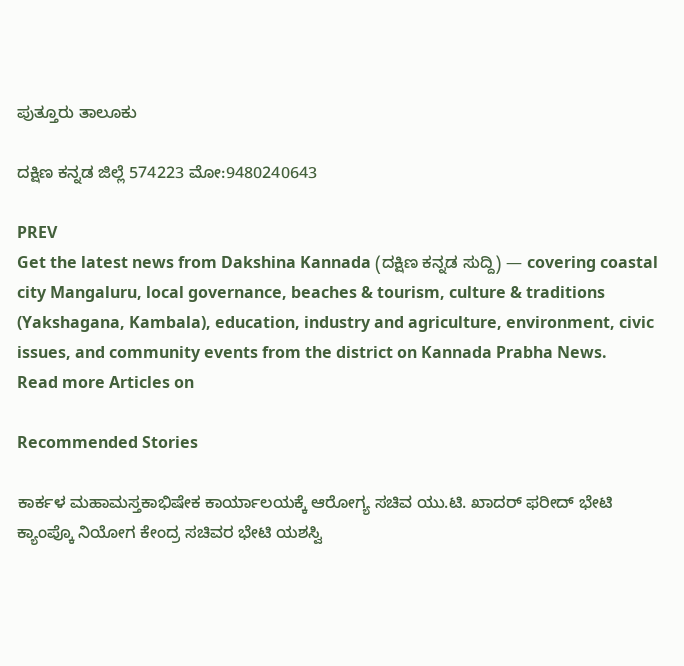ಪುತ್ತೂರು ತಾಲೂಕು

ದಕ್ಷಿಣ ಕನ್ನಡ ಜಿಲ್ಲೆ 574223 ಮೋ:9480240643

PREV
Get the latest news from Dakshina Kannada (ದಕ್ಷಿಣ ಕನ್ನಡ ಸುದ್ದಿ) — covering coastal city Mangaluru, local governance, beaches & tourism, culture & traditions (Yakshagana, Kambala), education, industry and agriculture, environment, civic issues, and community events from the district on Kannada Prabha News.
Read more Articles on

Recommended Stories

ಕಾರ್ಕಳ ಮಹಾಮಸ್ತಕಾಭಿಷೇಕ ಕಾರ್ಯಾಲಯಕ್ಕೆ ಆರೋಗ್ಯ ಸಚಿವ ಯು.ಟಿ. ಖಾದರ್ ಫರೀದ್ ಭೇಟಿ
ಕ್ಯಾಂಪ್ಕೊ ನಿಯೋಗ ಕೇಂದ್ರ ಸಚಿವರ ಭೇಟಿ ಯಶಸ್ವಿ